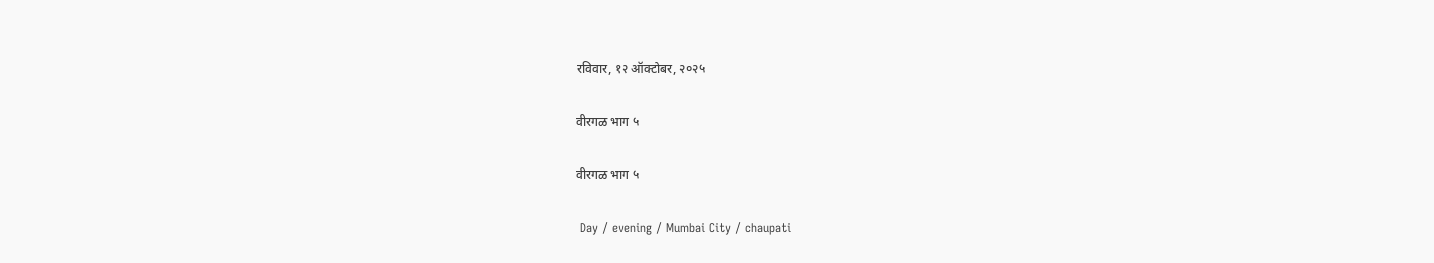रविवार, १२ ऑक्टोबर, २०२५

वीरगळ भाग ५

वीरगळ भाग ५

 Day / evening / Mumbai City / chaupati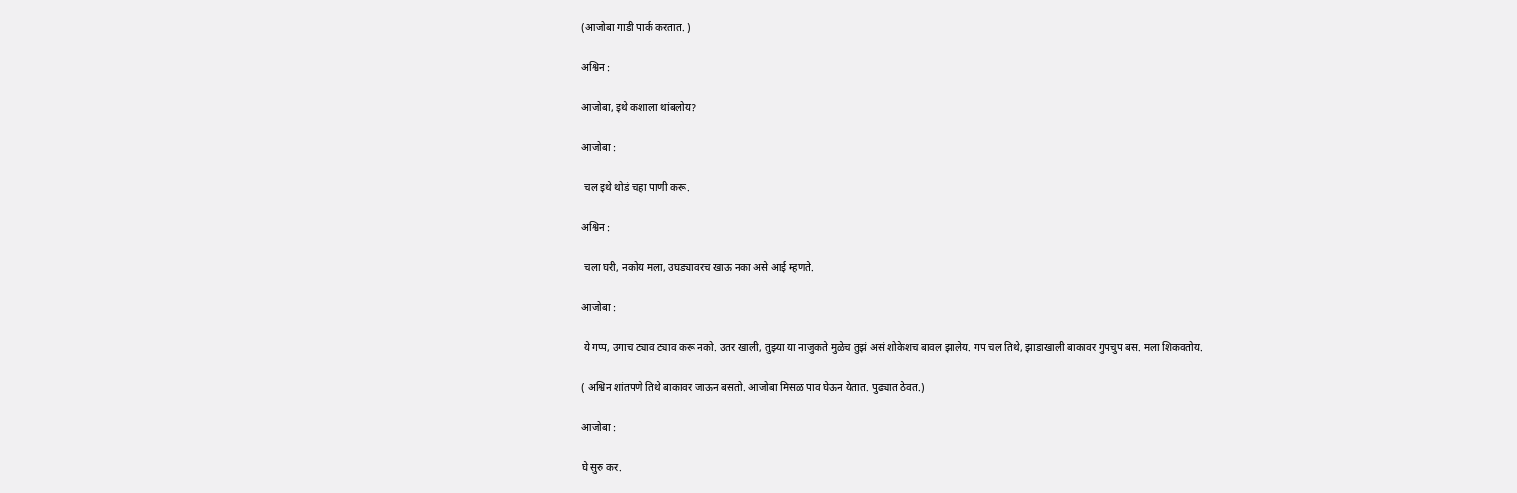(आजोबा गाडी पार्क करतात. )

अश्विन :

आजोबा, इथे कशाला थांबलोय?

आजोबा :

 चल इथे थोडं चहा पाणी करू.

अश्विन :

 चला घरी, नकोय मला, उघड्यावरच खाऊ नका असे आई म्हणते.

आजोबा :

 ये गप्प, उगाच ट्याव ट्याव करू नको. उतर खाली, तुझ्या या नाजुकते मुळेच तुझं असं शोकेशच बावल झालेय. गप चल तिथे, झाडाखाली बाकावर गुपचुप बस. मला शिकवतोय.

( अश्विन शांतपणे तिथे बाकावर जाऊन बसतो. आजोबा मिसळ पाव घेऊन येतात. पुढ्यात ठेवत.)

आजोबा :

घे सुरु कर.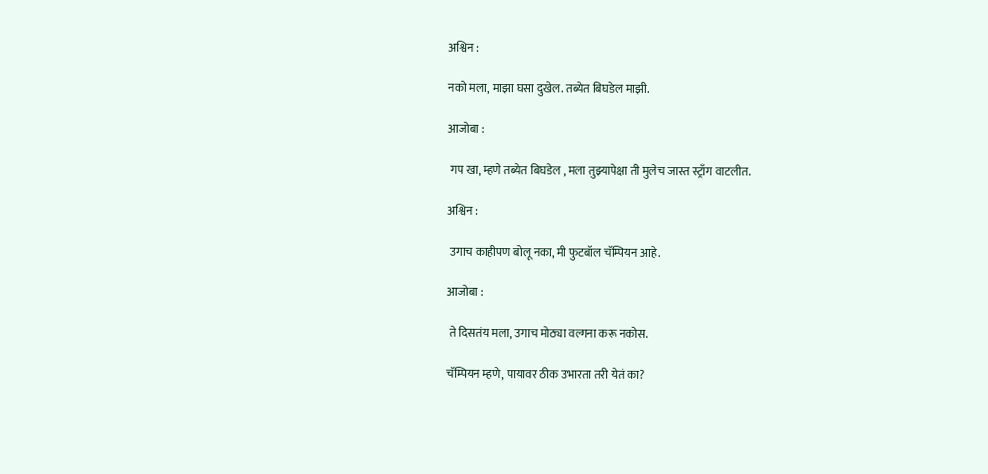अश्विन :

नको मला, माझा घसा दुखेल. तब्येत बिघडेल माझी.

आजोबा :

 गप खा, म्हणे तब्येत बिघडेल , मला तुझ्यापेक्षा ती मुलेच जास्त स्ट्राँग वाटलीत.

अश्विन :

 उगाच काहीपण बोलू नका, मी फुटबॉल चॅम्पियन आहे.

आजोबा :

 ते दिसतंय मला, उगाच मोठ्या वल्गना करू नकोस.

चॅम्पियन म्हणे, पायावर ठीक उभारता तरी येतं का?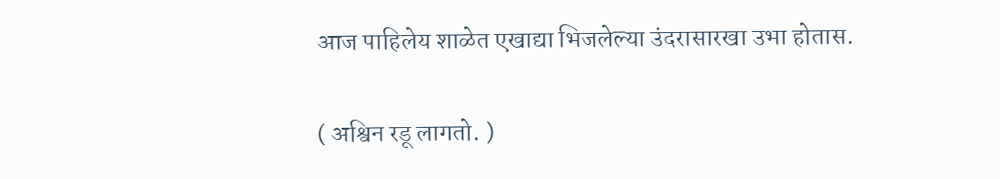आज पाहिलेय शाळेत एखाद्या भिजलेल्या उंदरासारखा उभा होतास.

( अश्विन रडू लागतो. )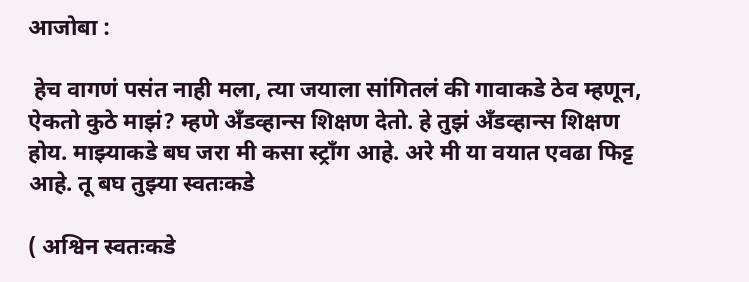आजोबा :

 हेच वागणं पसंत नाही मला, त्या जयाला सांगितलं की गावाकडे ठेव म्हणून, ऐकतो कुठे माझं? म्हणे अँडव्हान्स शिक्षण देतो. हे तुझं अँडव्हान्स शिक्षण होय. माझ्याकडे बघ जरा मी कसा स्ट्राँग आहे. अरे मी या वयात एवढा फिट्ट आहे. तू बघ तुझ्या स्वतःकडे

( अश्विन स्वतःकडे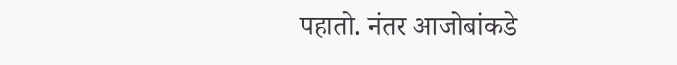पहातो. नंतर आजोबांकडे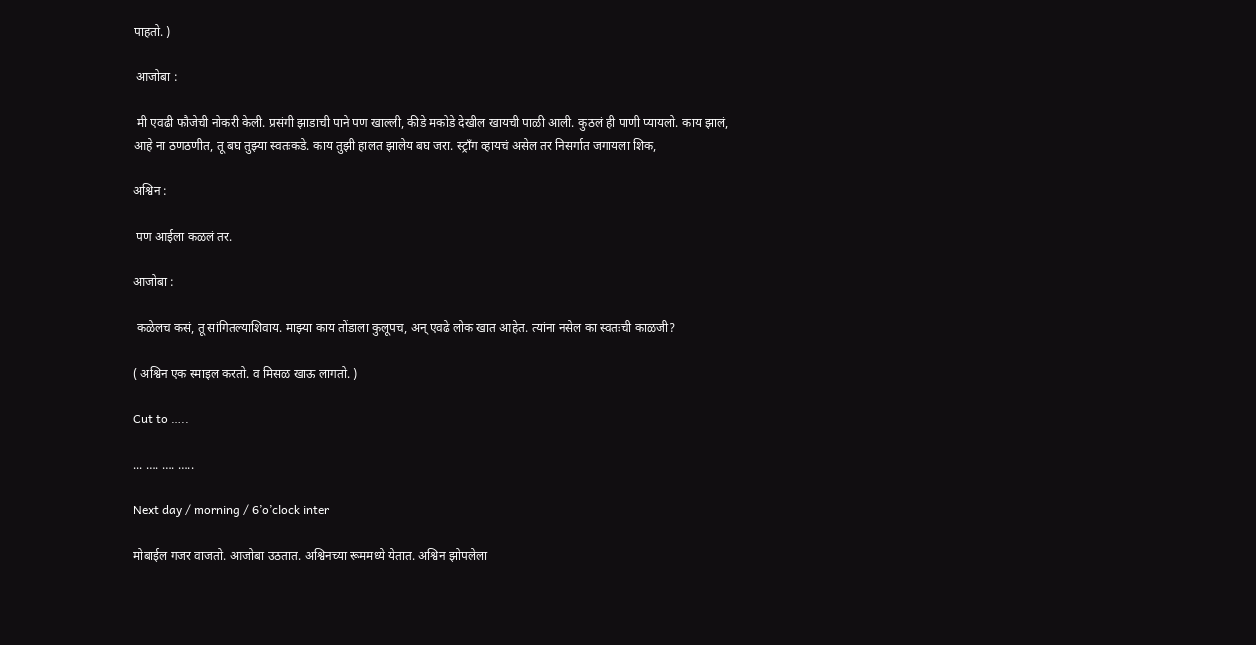पाहतो. )

 आजोबा :

 मी एवढी फौजेची नोकरी केली. प्रसंगी झाडाची पाने पण खाल्ली, कीडे मकोडे देखील खायची पाळी आली. कुठलं ही पाणी प्यायलो. काय झालं, आहे ना ठणठणीत, तू बघ तुझ्या स्वतःकडे. काय तुझी हालत झालेय बघ जरा. स्ट्राँग व्हायचं असेल तर निसर्गात जगायला शिक,

अश्विन :

 पण आईला कळलं तर.

आजोबा :

 कळेलच कसं, तू सांगितल्याशिवाय. माझ्या काय तोंडाला कुलूपच, अन् एवढे लोक खात आहेत. त्यांना नसेल का स्वतःची काळजी?

( अश्विन एक स्माइल करतो. व मिसळ खाऊ लागतो. )

Cut to …..

... …. …. …..

Next day / morning / 6’o’clock inter

मोबाईल गजर वाजतो. आजोबा उठतात. अश्विनच्या रूममध्ये येतात. अश्विन झोपलेला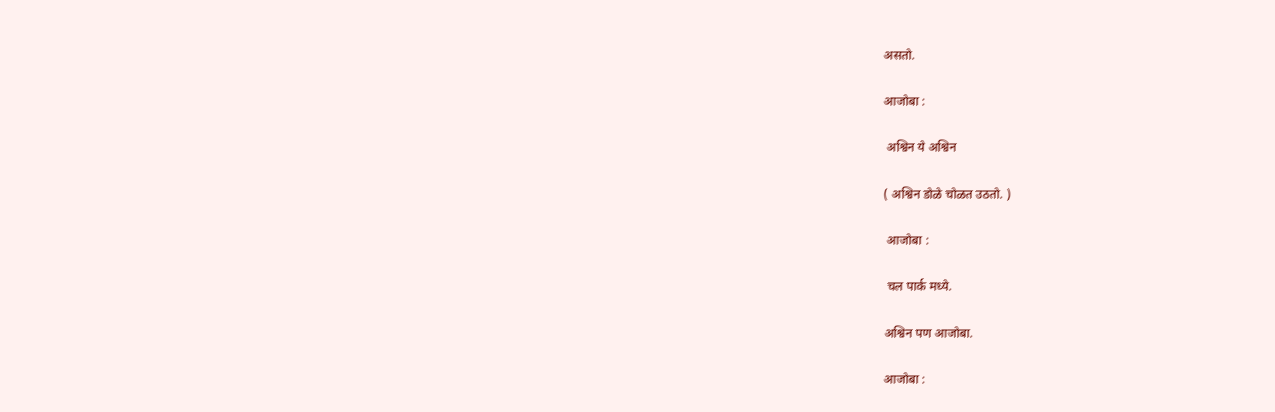असतो.

आजोबा :

 अश्विन ये अश्विन

( अश्विन डोळे चोळत उठतो. )

 आजोबा :

 चल पार्क मध्ये.

अश्विन पण आजोबा.

आजोबा :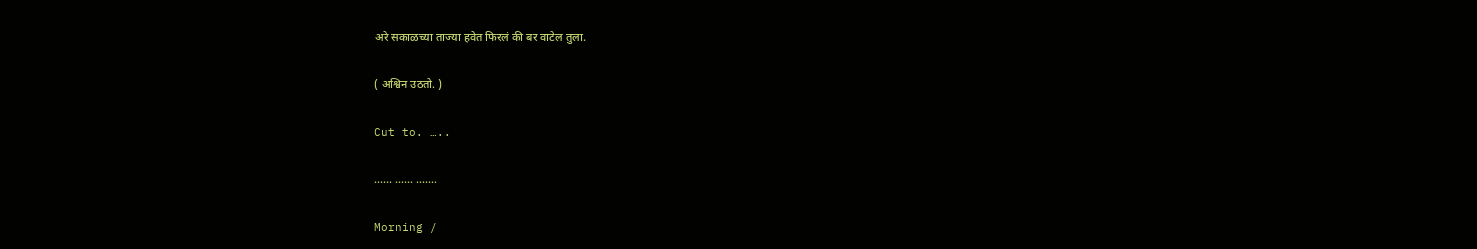अरे सकाळच्या ताज्या हवेत फिरलं की बर वाटेल तुला.

( अश्विन उठतो. )

Cut to. …..

…… …… …….

Morning /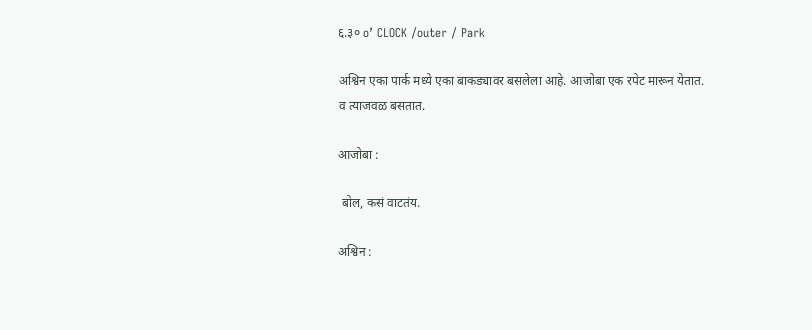६.३० o’ CLOCK /outer / Park

अश्विन एका पार्क मध्ये एका बाकड्यावर बसलेला आहे. आजोबा एक रपेट मारून येतात. व त्याजवळ बसतात.

आजोबा :

 बोल, कसं वाटतंय.

अश्विन :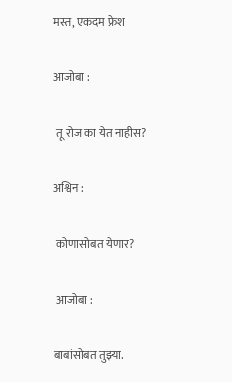मस्त, एकदम फ्रेश

आजोबा :

 तू रोज का येत नाहीस?

अश्विन :

 कोणासोबत येणार?

 आजोबा :

बाबांसोबत तुझ्या.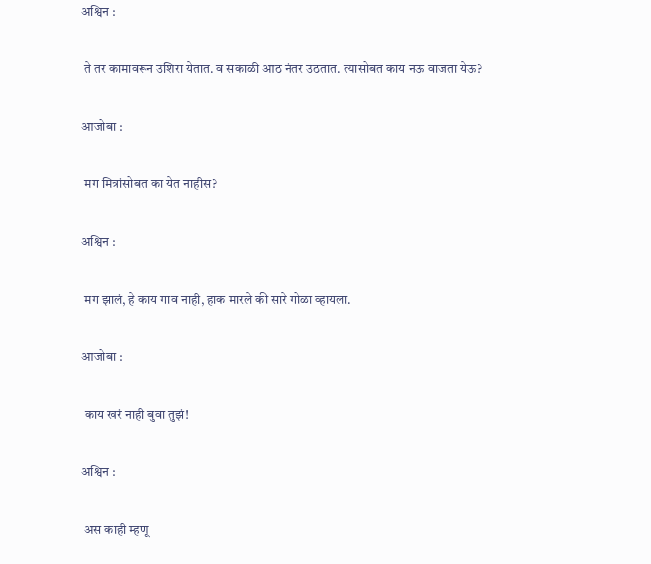अश्विन :

 ते तर कामावरून उशिरा येतात. व सकाळी आठ नंतर उठतात. त्यासोबत काय नऊ वाजता येऊ?

आजोबा :

 मग मित्रांसोबत का येत नाहीस?

अश्विन :

 मग झालं, हे काय गाव नाही, हाक मारले की सारे गोळा व्हायला.

आजोबा :

 काय खरं नाही बुवा तुझं!

अश्विन :

 अस काही म्हणू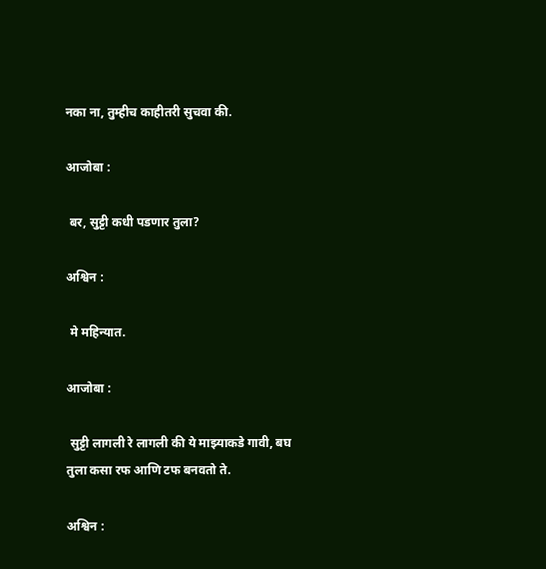नका ना, तुम्हीच काहीतरी सुचवा की.

आजोबा :

 बर, सुट्टी कधी पडणार तुला?

अश्विन :

 मे महिन्यात.

आजोबा :

 सुट्टी लागली रे लागली की ये माझ्याकडे गावी, बघ तुला कसा रफ आणि टफ बनवतो ते.

अश्विन :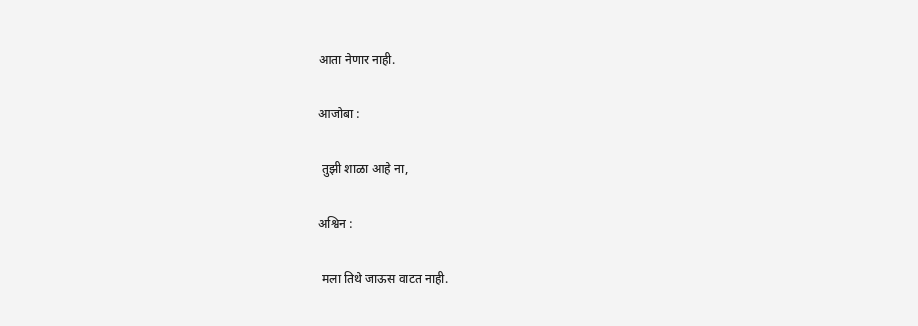आता नेणार नाही.

आजोबा :

 तुझी शाळा आहे ना,

अश्विन :

 मला तिथे जाऊस वाटत नाही.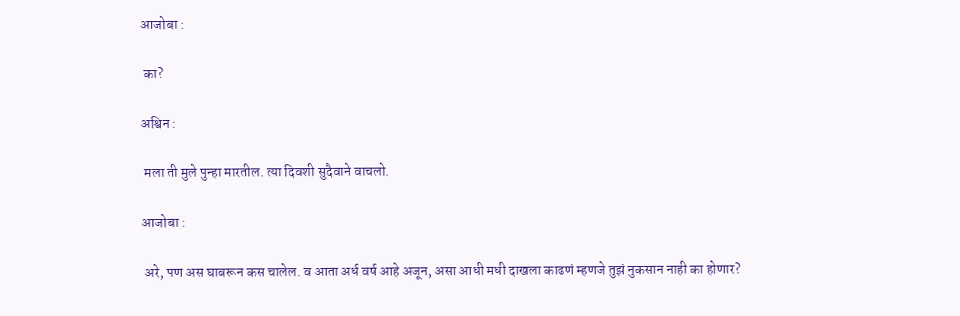आजोबा :

 का?

अश्विन :

 मला ती मुले पुन्हा मारतील. त्या दिवशी सुदैवाने वाचलो.

आजोबा :

 अरे, पण अस घाबरून कस चालेल. व आता अर्ध वर्ष आहे अजून, असा आधी मधी दाखला काढणं म्हणजे तुझं नुकसान नाही का होणार?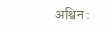अश्विन :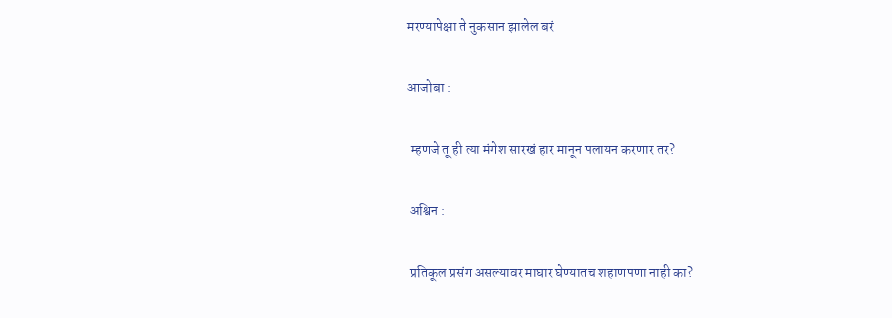मरण्यापेक्षा ते नुकसान झालेल बरं

आजोबा :

 म्हणजे तू ही त्या मंगेश सारखं हार मानून पलायन करणार तर?

 अश्विन :

 प्रतिकूल प्रसंग असल्यावर माघार घेण्यातच शहाणपणा नाही का?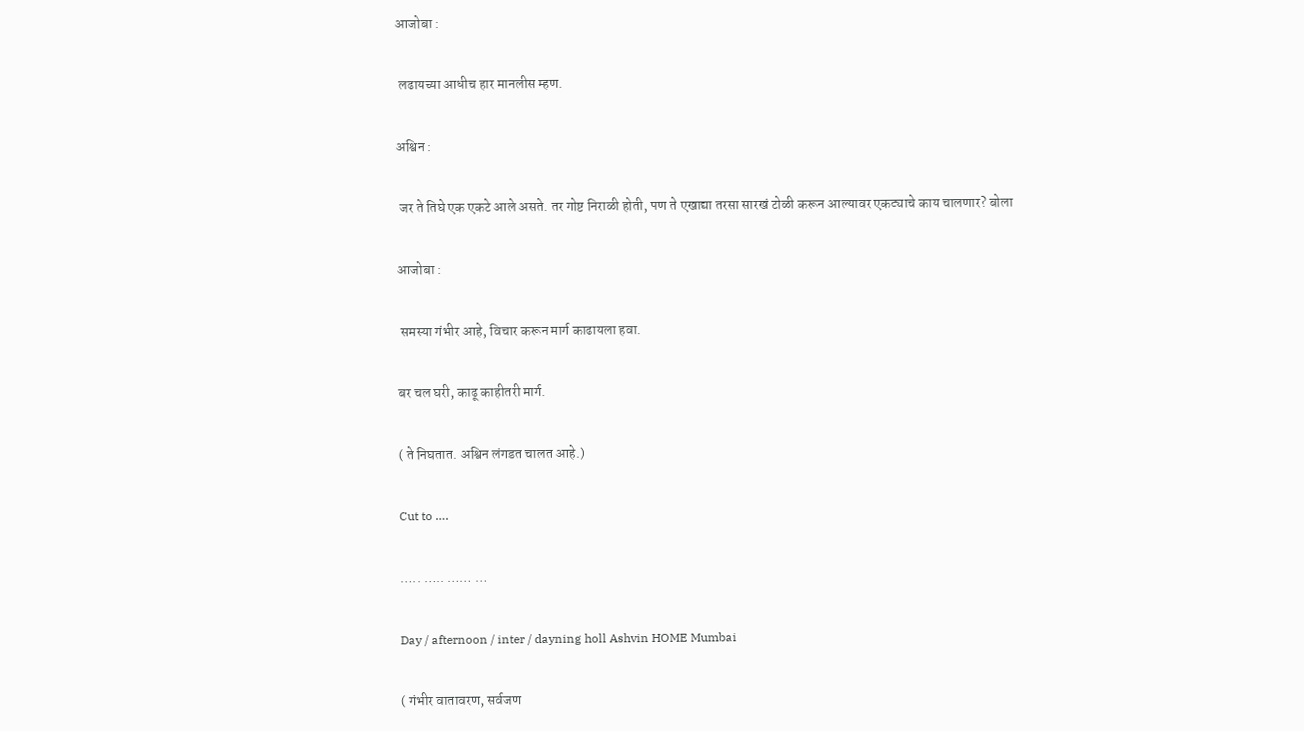आजोबा :

 लढायच्या आधीच हार मानलीस म्हण.

अश्विन :

 जर ते तिघे एक एकटे आले असते. तर गोष्ट निराळी होती, पण ते एखाद्या तरसा सारखं टोळी करून आल्यावर एकट्याचे काय चालणार? बोला

आजोबा :

 समस्या गंभीर आहे, विचार करून मार्ग काढायला हवा.

बर चल घरी, काढू काहीतरी मार्ग.

( ते निघतात. अश्विन लंगडत चालत आहे.)

Cut to ….

….. ….. …… …

Day / afternoon / inter / dayning holl Ashvin HOME Mumbai

( गंभीर वातावरण, सर्वजण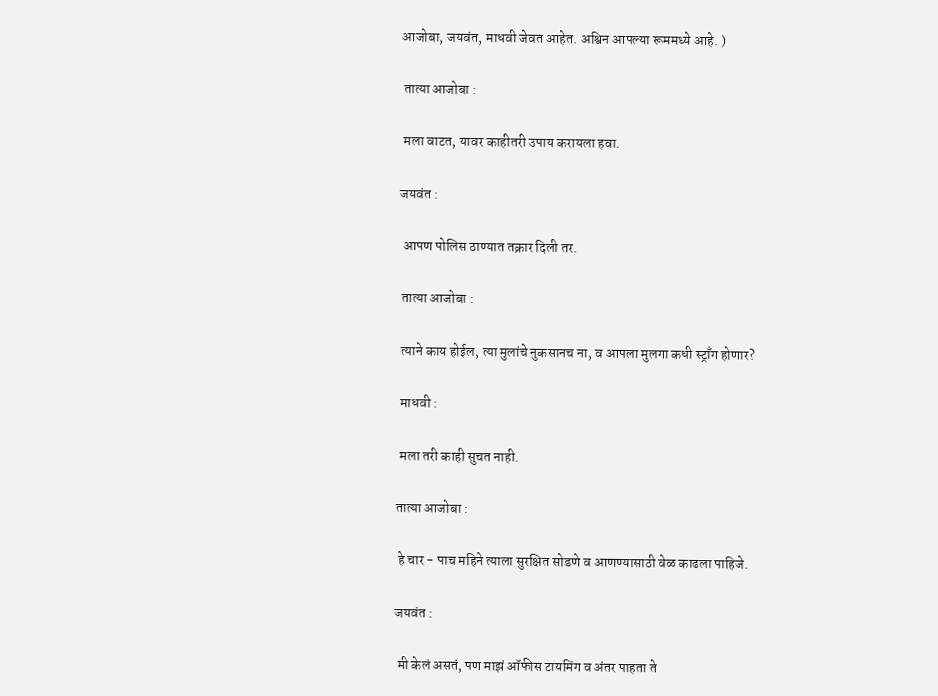आजोबा, जयवंत, माधवी जेवत आहेत. अश्विन आपल्या रूममध्ये आहे. )

 तात्या आजोबा :

 मला वाटत, यावर काहीतरी उपाय करायला हवा.

जयवंत :

 आपण पोलिस ठाण्यात तक्रार दिली तर.

 तात्या आजोबा :

 त्याने काय होईल, त्या मुलांचे नुकसानच ना, व आपला मुलगा कधी स्ट्राँग होणार?

 माधवी :

 मला तरी काही सुचत नाही.

तात्या आजोबा :

 हे चार - पाच महिने त्याला सुरक्षित सोडणे व आणण्यासाठी वेळ काढला पाहिजे.

जयवंत :

 मी केलं असतं, पण माझं ऑफीस टायमिंग व अंतर पाहता ते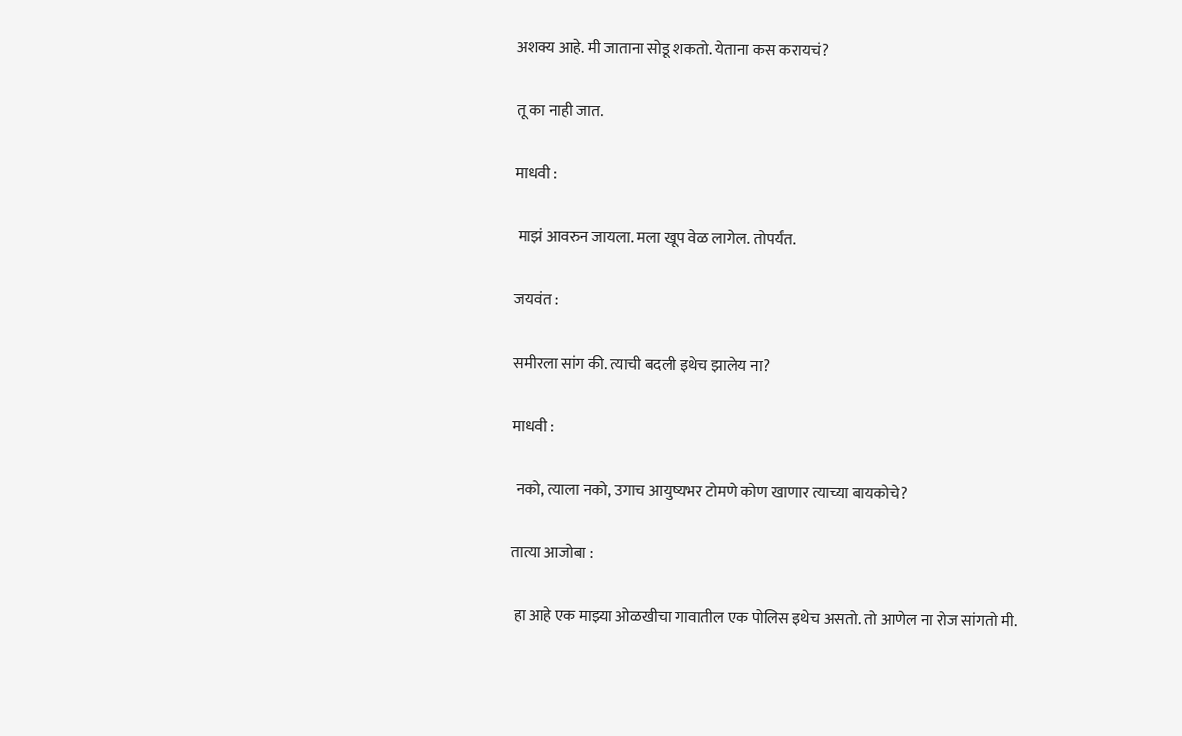अशक्य आहे. मी जाताना सोडू शकतो. येताना कस करायचं?

तू का नाही जात.

माधवी :

 माझं आवरुन जायला. मला खूप वेळ लागेल. तोपर्यंत.

जयवंत :

समीरला सांग की. त्याची बदली इथेच झालेय ना?

माधवी :

 नको, त्याला नको, उगाच आयुष्यभर टोमणे कोण खाणार त्याच्या बायकोचे?

तात्या आजोबा :

 हा आहे एक माझ्या ओळखीचा गावातील एक पोलिस इथेच असतो. तो आणेल ना रोज सांगतो मी.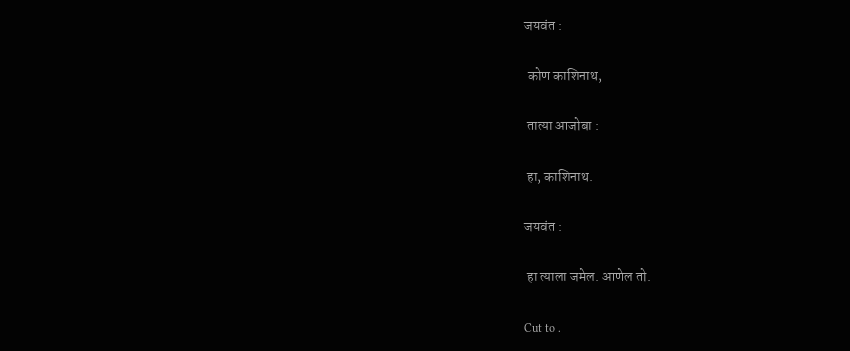जयवंत :

 कोण काशिनाथ,

 तात्या आजोबा :

 हा, काशिनाथ.

जयवंत :

 हा त्याला जमेल. आणेल तो.

Cut to .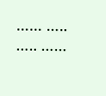…… ….. ….. ……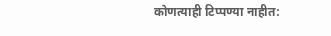कोणत्याही टिप्पण्‍या नाहीत: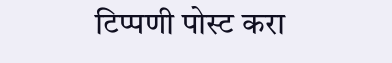टिप्पणी पोस्ट करा